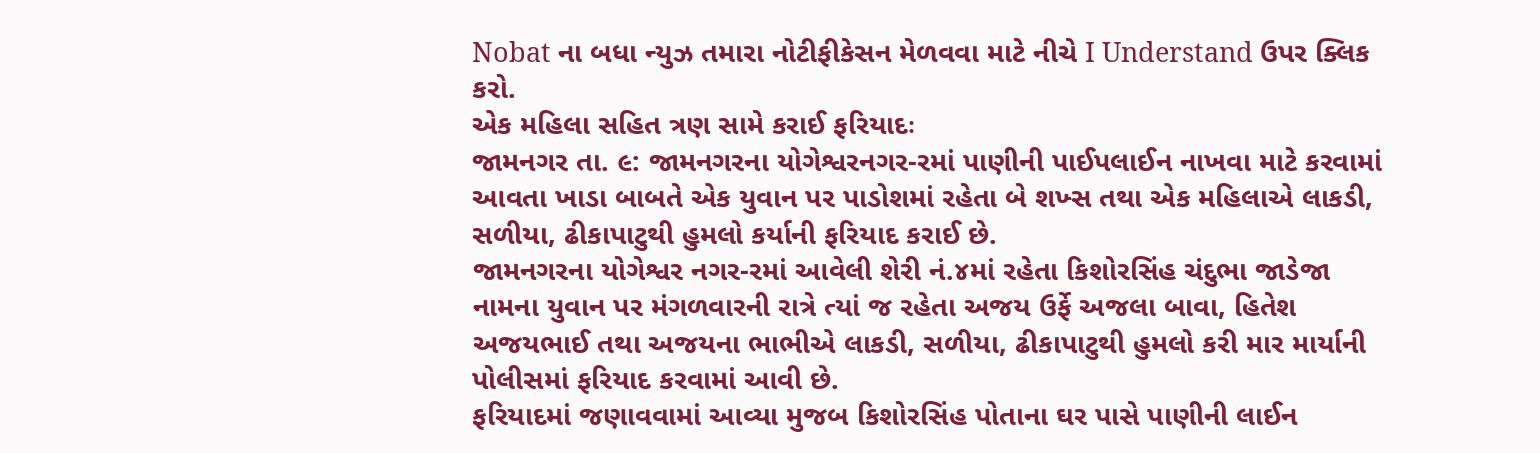Nobat ના બધા ન્યુઝ તમારા નોટીફીકેસન મેળવવા માટે નીચે I Understand ઉપર ક્લિક કરો.
એક મહિલા સહિત ત્રણ સામે કરાઈ ફરિયાદઃ
જામનગર તા. ૯: જામનગરના યોગેશ્વરનગર-રમાં પાણીની પાઈપલાઈન નાખવા માટે કરવામાં આવતા ખાડા બાબતે એક યુવાન પર પાડોશમાં રહેતા બે શખ્સ તથા એક મહિલાએ લાકડી, સળીયા, ઢીકાપાટુથી હુમલો કર્યાની ફરિયાદ કરાઈ છે.
જામનગરના યોગેશ્વર નગર-રમાં આવેલી શેરી નં.૪માં રહેતા કિશોરસિંહ ચંદુભા જાડેજા નામના યુવાન પર મંગળવારની રાત્રે ત્યાં જ રહેતા અજય ઉર્ફે અજલા બાવા, હિતેશ અજયભાઈ તથા અજયના ભાભીએ લાકડી, સળીયા, ઢીકાપાટુથી હુમલો કરી માર માર્યાની પોલીસમાં ફરિયાદ કરવામાં આવી છે.
ફરિયાદમાં જણાવવામાં આવ્યા મુજબ કિશોરસિંહ પોતાના ઘર પાસે પાણીની લાઈન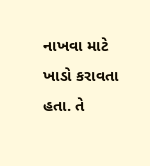નાખવા માટે ખાડો કરાવતા હતા. તે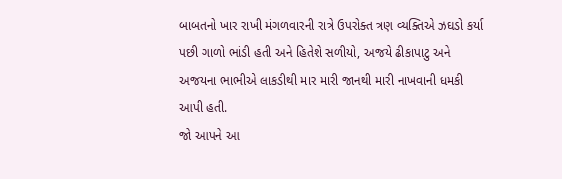બાબતનો ખાર રાખી મંગળવારની રાત્રે ઉપરોક્ત ત્રણ વ્યક્તિએ ઝઘડો કર્યા પછી ગાળો ભાંડી હતી અને હિતેશે સળીયો, અજયે ઢીકાપાટુ અને અજયના ભાભીએ લાકડીથી માર મારી જાનથી મારી નાખવાની ધમકી આપી હતી.
જો આપને આ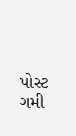પોસ્ટ ગમી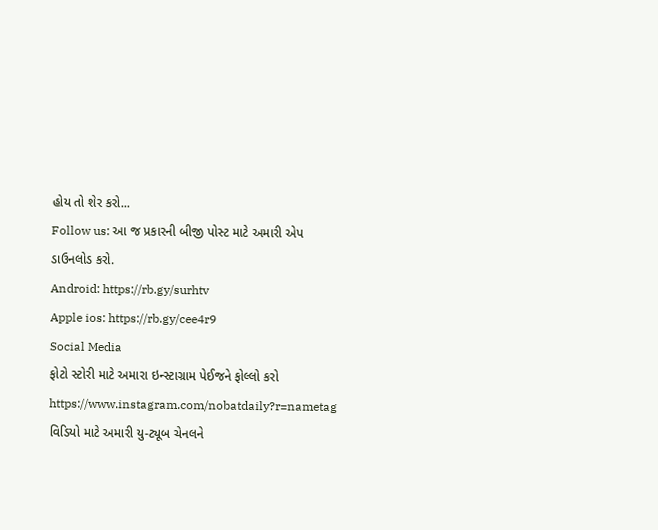હોય તો શેર કરો...
Follow us: આ જ પ્રકારની બીજી પોસ્ટ માટે અમારી એપ ડાઉનલોડ કરો.
Android: https://rb.gy/surhtv
Apple ios: https://rb.gy/cee4r9
Social Media
ફોટો સ્ટોરી માટે અમારા ઇન્સ્ટાગ્રામ પેઈજને ફોલ્લો કરો
https://www.instagram.com/nobatdaily?r=nametag
વિડિયો માટે અમારી યુ-ટ્યૂબ ચેનલને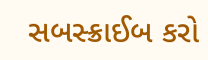સબસ્ક્રાઈબ કરો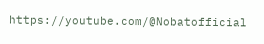https://youtube.com/@Nobatofficial